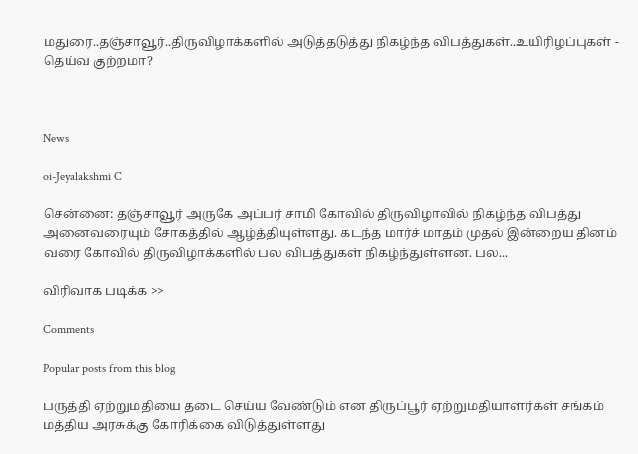மதுரை..தஞ்சாவூர்..திருவிழாக்களில் அடுத்தடுத்து நிகழ்ந்த விபத்துகள்..உயிரிழப்புகள் - தெய்வ குற்றமா?



News

oi-Jeyalakshmi C

சென்னை: தஞ்சாவூர் அருகே அப்பர் சாமி கோவில் திருவிழாவில் நிகழ்ந்த விபத்து அனைவரையும் சோகத்தில் ஆழ்த்தியுள்ளது. கடந்த மார்ச் மாதம் முதல் இன்றைய தினம் வரை கோவில் திருவிழாக்களில் பல விபத்துகள் நிகழ்ந்துள்ளன. பல...

விரிவாக படிக்க >>

Comments

Popular posts from this blog

பருத்தி ஏற்றுமதியை தடை செய்ய வேண்டும் என திருப்பூர் ஏற்றுமதியாளர்கள் சங்கம் மத்திய அரசுக்கு கோரிக்கை விடுத்துள்ளது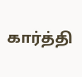கார்த்தி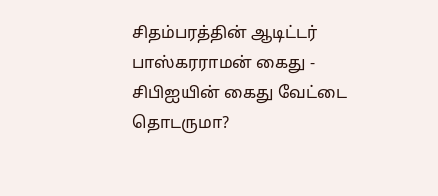சிதம்பரத்தின் ஆடிட்டர் பாஸ்கரராமன் கைது - சிபிஐயின் கைது வேட்டை தொடருமா?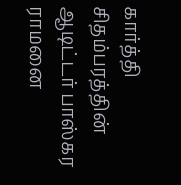கார்த்தி சிதம்பரத்தின் ஆடிட்டர் பாஸ்கர ராமனை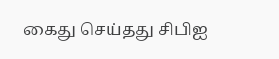கைது செய்தது சிபிஐ